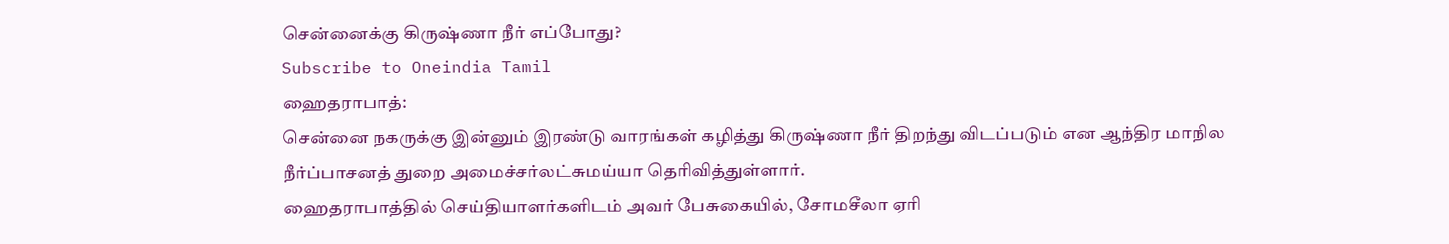சென்னைக்கு கிருஷ்ணா நீர் எப்போது?
Subscribe to Oneindia Tamil
ஹைதராபாத்:
சென்னை நகருக்கு இன்னும் இரண்டு வாரங்கள் கழித்து கிருஷ்ணா நீர் திறந்து விடப்படும் என ஆந்திர மாநில நீர்ப்பாசனத் துறை அமைச்சர்லட்சுமய்யா தெரிவித்துள்ளார்.
ஹைதராபாத்தில் செய்தியாளர்களிடம் அவர் பேசுகையில், சோமசீலா ஏரி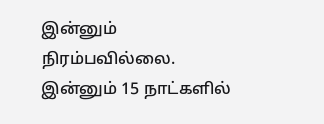இன்னும் நிரம்பவில்லை. இன்னும் 15 நாட்களில்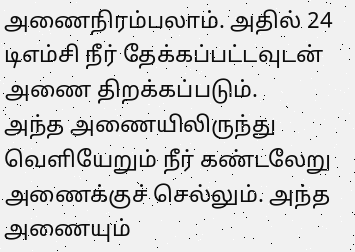அணைநிரம்பலாம். அதில் 24 டிஎம்சி நீர் தேக்கப்பட்டவுடன் அணை திறக்கப்படும்.
அந்த அணையிலிருந்து வெளியேறும் நீர் கண்டலேறு அணைக்குச் செல்லும். அந்த அணையும்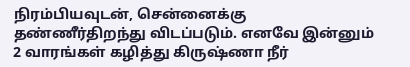நிரம்பியவுடன், சென்னைக்கு தண்ணீர்திறந்து விடப்படும். எனவே இன்னும் 2 வாரங்கள் கழித்து கிருஷ்ணா நீர்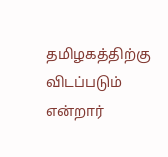தமிழகத்திற்கு விடப்படும் என்றார்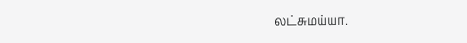லட்சுமய்யா.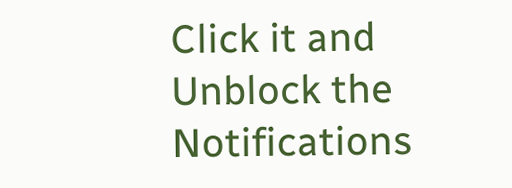Click it and Unblock the Notifications